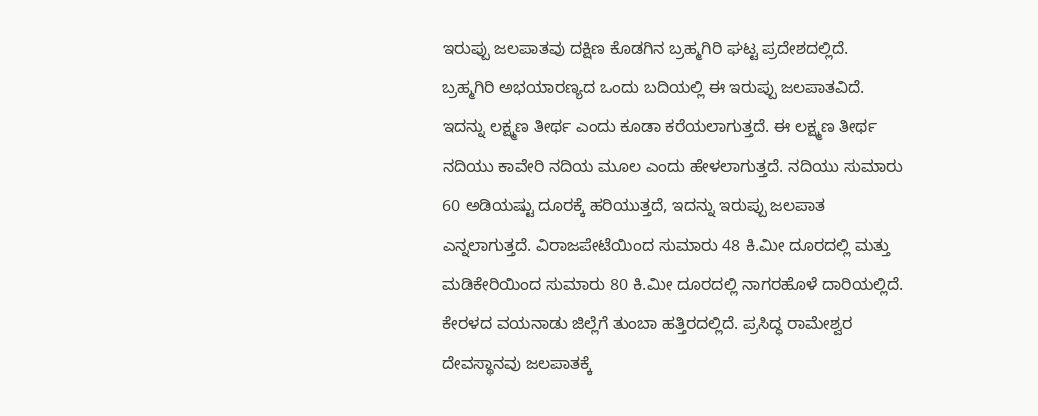ಇರುಪ್ಪು ಜಲಪಾತವು ದಕ್ಷಿಣ ಕೊಡಗಿನ ಬ್ರಹ್ಮಗಿರಿ ಘಟ್ಟ ಪ್ರದೇಶದಲ್ಲಿದೆ. ಬ್ರಹ್ಮಗಿರಿ ಅಭಯಾರಣ್ಯದ ಒಂದು ಬದಿಯಲ್ಲಿ ಈ ಇರುಪ್ಪು ಜಲಪಾತವಿದೆ. ಇದನ್ನು ಲಕ್ಷ್ಮಣ ತೀರ್ಥ ಎಂದು ಕೂಡಾ ಕರೆಯಲಾಗುತ್ತದೆ. ಈ ಲಕ್ಷ್ಮಣ ತೀರ್ಥ ನದಿಯು ಕಾವೇರಿ ನದಿಯ ಮೂಲ ಎಂದು ಹೇಳಲಾಗುತ್ತದೆ. ನದಿಯು ಸುಮಾರು 60 ಅಡಿಯಷ್ಟು ದೂರಕ್ಕೆ ಹರಿಯುತ್ತದೆ, ಇದನ್ನು ಇರುಪ್ಪು ಜಲಪಾತ ಎನ್ನಲಾಗುತ್ತದೆ. ವಿರಾಜಪೇಟೆಯಿಂದ ಸುಮಾರು 48 ಕಿ.ಮೀ ದೂರದಲ್ಲಿ ಮತ್ತು ಮಡಿಕೇರಿಯಿಂದ ಸುಮಾರು 80 ಕಿ.ಮೀ ದೂರದಲ್ಲಿ ನಾಗರಹೊಳೆ ದಾರಿಯಲ್ಲಿದೆ. ಕೇರಳದ ವಯನಾಡು ಜಿಲ್ಲೆಗೆ ತುಂಬಾ ಹತ್ತಿರದಲ್ಲಿದೆ. ಪ್ರಸಿದ್ಧ ರಾಮೇಶ್ವರ ದೇವಸ್ಥಾನವು ಜಲಪಾತಕ್ಕೆ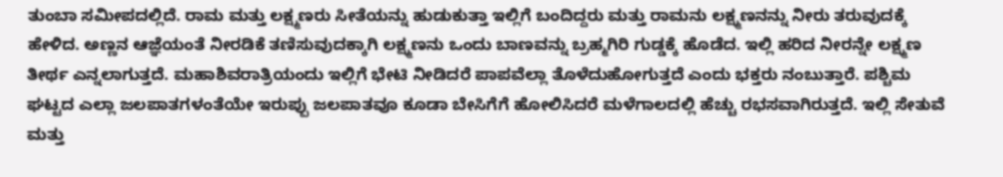ತುಂಬಾ ಸಮೀಪದಲ್ಲಿದೆ. ರಾಮ ಮತ್ತು ಲಕ್ಷ್ಮಣರು ಸೀತೆಯನ್ನು ಹುಡುಕುತ್ತಾ ಇಲ್ಲಿಗೆ ಬಂದಿದ್ದರು ಮತ್ತು ರಾಮನು ಲಕ್ಷ್ಮಣನನ್ನು ನೀರು ತರುವುದಕ್ಕೆ ಹೇಳಿದ. ಅಣ್ಣನ ಆಜ್ಞೆಯಂತೆ ನೀರಡಿಕೆ ತಣಿಸುವುದಕ್ಕಾಗಿ ಲಕ್ಷ್ಮಣನು ಒಂದು ಬಾಣವನ್ನು ಬ್ರಹ್ಮಗಿರಿ ಗುಡ್ಡಕ್ಕೆ ಹೊಡೆದ. ಇಲ್ಲಿ ಹರಿದ ನೀರನ್ನೇ ಲಕ್ಷ್ಮಣ ತೀರ್ಥ ಎನ್ನಲಾಗುತ್ತದೆ. ಮಹಾಶಿವರಾತ್ರಿಯಂದು ಇಲ್ಲಿಗೆ ಭೇಟಿ ನೀಡಿದರೆ ಪಾಪವೆಲ್ಲಾ ತೊಳೆದುಹೋಗುತ್ತದೆ ಎಂದು ಭಕ್ತರು ನಂಬುತ್ತಾರೆ. ಪಶ್ಚಿಮ ಘಟ್ಟದ ಎಲ್ಲಾ ಜಲಪಾತಗಳಂತೆಯೇ ಇರುಪ್ಪು ಜಲಪಾತವೂ ಕೂಡಾ ಬೇಸಿಗೆಗೆ ಹೋಲಿಸಿದರೆ ಮಳೆಗಾಲದಲ್ಲಿ ಹೆಚ್ಚು ರಭಸವಾಗಿರುತ್ತದೆ. ಇಲ್ಲಿ ಸೇತುವೆ ಮತ್ತು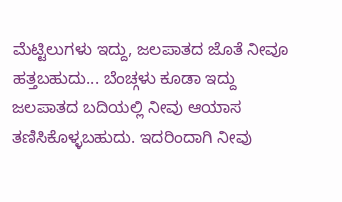ಮೆಟ್ಟಿಲುಗಳು ಇದ್ದು, ಜಲಪಾತದ ಜೊತೆ ನೀವೂ ಹತ್ತಬಹುದು... ಬೆಂಚ್ಗಳು ಕೂಡಾ ಇದ್ದು ಜಲಪಾತದ ಬದಿಯಲ್ಲಿ ನೀವು ಆಯಾಸ ತಣಿಸಿಕೊಳ್ಳಬಹುದು. ಇದರಿಂದಾಗಿ ನೀವು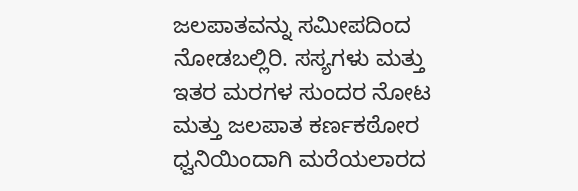ಜಲಪಾತವನ್ನು ಸಮೀಪದಿಂದ ನೋಡಬಲ್ಲಿರಿ. ಸಸ್ಯಗಳು ಮತ್ತು ಇತರ ಮರಗಳ ಸುಂದರ ನೋಟ ಮತ್ತು ಜಲಪಾತ ಕರ್ಣಕಠೋರ ಧ್ವನಿಯಿಂದಾಗಿ ಮರೆಯಲಾರದ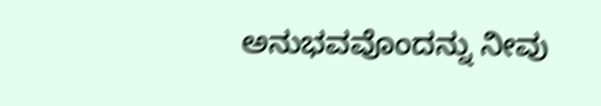ಅನುಭವವೊಂದನ್ನು ನೀವು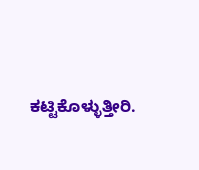ಕಟ್ಟಿಕೊಳ್ಳುತ್ತೀರಿ.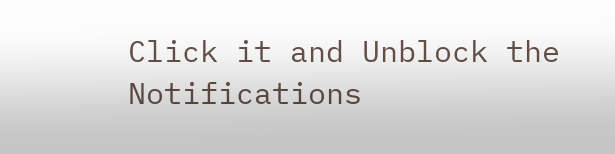Click it and Unblock the Notifications